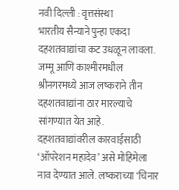नवी दिल्ली : वृत्तसंस्था
भारतीय सैन्याने पुन्हा एकदा दहशतवाद्यांचा कट उधळून लावला. जम्मू आणि काश्मीरमधील श्रीनगरमध्ये आज लष्कराने तीन दहशतवाद्यांना ठार मारल्याचे सांगण्यात येत आहे. दहशतवाद्यांवरील कारवाईसाठी ‘ऑपरेशन महादेव’ असे मोहिमेला नाव देण्यात आले. लष्कराच्या ‘चिनार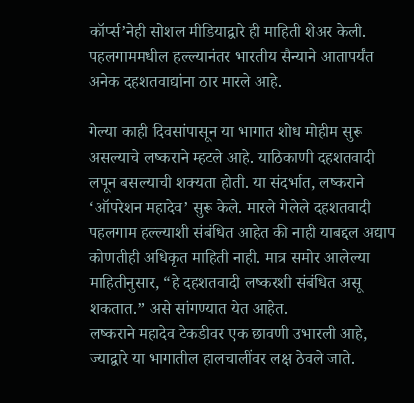कॉर्प्स’नेही सोशल मीडियाद्वारे ही माहिती शेअर केली. पहलगाममधील हल्ल्यानंतर भारतीय सैन्याने आतापर्यंत अनेक दहशतवाद्यांना ठार मारले आहे.

गेल्या काही दिवसांपासून या भागात शोध मोहीम सुरू असल्याचे लष्कराने म्हटले आहे. याठिकाणी दहशतवादी लपून बसल्याची शक्यता होती. या संदर्भात, लष्कराने ‘ऑपरेशन महादेव’ सुरू केले. मारले गेलेले दहशतवादी पहलगाम हल्ल्याशी संबंधित आहेत की नाही याबद्दल अद्याप कोणतीही अधिकृत माहिती नाही. मात्र समोर आलेल्या माहितीनुसार, “हे दहशतवादी लष्करशी संबंधित असू शकतात.” असे सांगण्यात येत आहेत.
लष्कराने महादेव टेकडीवर एक छावणी उभारली आहे, ज्याद्वारे या भागातील हालचालींवर लक्ष ठेवले जाते.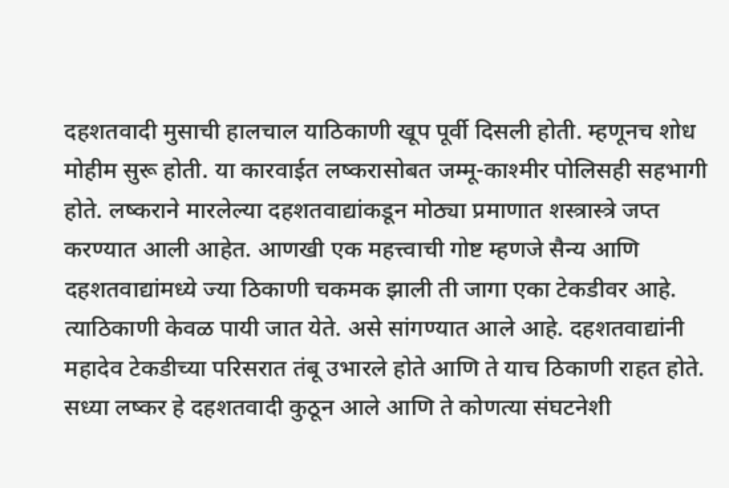दहशतवादी मुसाची हालचाल याठिकाणी खूप पूर्वी दिसली होती. म्हणूनच शोध मोहीम सुरू होती. या कारवाईत लष्करासोबत जम्मू-काश्मीर पोलिसही सहभागी होते. लष्कराने मारलेल्या दहशतवाद्यांकडून मोठ्या प्रमाणात शस्त्रास्त्रे जप्त करण्यात आली आहेत. आणखी एक महत्त्वाची गोष्ट म्हणजे सैन्य आणि दहशतवाद्यांमध्ये ज्या ठिकाणी चकमक झाली ती जागा एका टेकडीवर आहे. त्याठिकाणी केवळ पायी जात येते. असे सांगण्यात आले आहे. दहशतवाद्यांनी महादेव टेकडीच्या परिसरात तंबू उभारले होते आणि ते याच ठिकाणी राहत होते. सध्या लष्कर हे दहशतवादी कुठून आले आणि ते कोणत्या संघटनेशी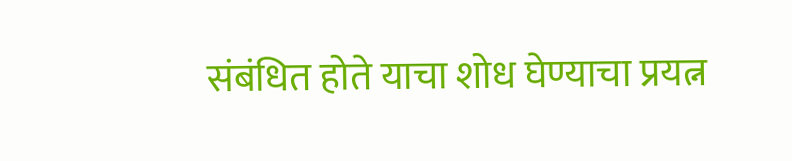संबंधित होते याचा शोध घेण्याचा प्रयत्न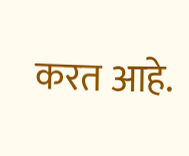करत आहे.